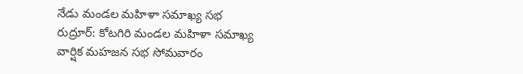నేడు మండల మహిళా సమాఖ్య సభ
రుద్రూర్: కోటగిరి మండల మహిళా సమాఖ్య వార్షిక మహజన సభ సోమవారం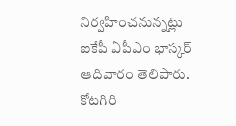నిర్వహించనున్నట్లు ఐకేపీ ఏపీఎం భాస్కర్ ఆదివారం తెలిపారు. కోటగిరి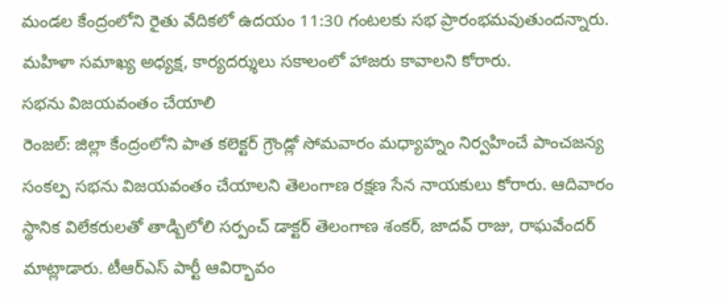మండల కేంద్రంలోని రైతు వేదికలో ఉదయం 11:30 గంటలకు సభ ప్రారంభమవుతుందన్నారు. మహిళా సమాఖ్య అధ్యక్ష, కార్యదర్శులు సకాలంలో హాజరు కావాలని కోరారు.
సభను విజయవంతం చేయాలి
రెంజల్: జిల్లా కేంద్రంలోని పాత కలెక్టర్ గ్రౌండ్లో సోమవారం మధ్యాహ్నం నిర్వహించే పాంచజన్య సంకల్ప సభను విజయవంతం చేయాలని తెలంగాణ రక్షణ సేన నాయకులు కోరారు. ఆదివారం స్థానిక విలేకరులతో తాడ్బిలోలి సర్పంచ్ డాక్టర్ తెలంగాణ శంకర్, జాదవ్ రాజు, రాఘవేందర్ మాట్లాడారు. టీఆర్ఎస్ పార్టీ ఆవిర్భావం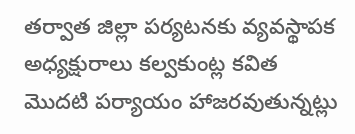తర్వాత జిల్లా పర్యటనకు వ్యవస్థాపక అధ్యక్షురాలు కల్వకుంట్ల కవిత మొదటి పర్యాయం హాజరవుతున్నట్లు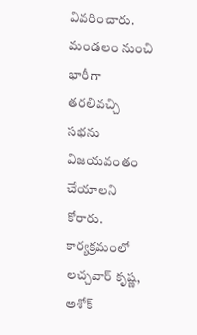వివరించారు. మండలం నుంచి భారీగా తరలివచ్చి సభను విజయవంతం చేయాలని కోరారు. కార్యక్రమంలో లచ్చవార్ కృష్ణ, అశోక్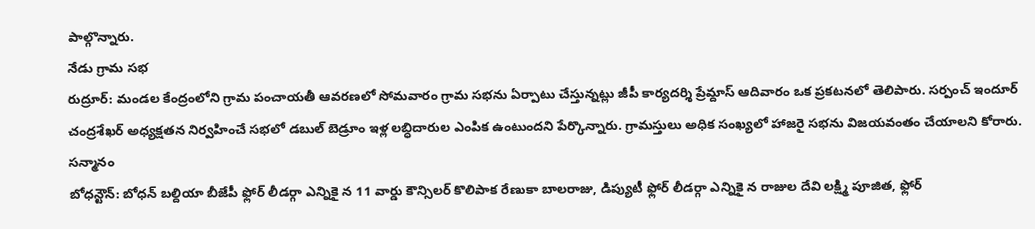పాల్గొన్నారు.
నేడు గ్రామ సభ
రుద్రూర్: మండల కేంద్రంలోని గ్రామ పంచాయతీ ఆవరణలో సోమవారం గ్రామ సభను ఏర్పాటు చేస్తున్నట్లు జీపీ కార్యదర్శి ప్రేమ్దాస్ ఆదివారం ఒక ప్రకటనలో తెలిపారు. సర్పంచ్ ఇందూర్ చంద్రశేఖర్ అధ్యక్షతన నిర్వహించే సభలో డబుల్ బెడ్రూం ఇళ్ల లబ్ధిదారుల ఎంపిక ఉంటుందని పేర్కొన్నారు. గ్రామస్తులు అధిక సంఖ్యలో హాజరై సభను విజయవంతం చేయాలని కోరారు.
సన్మానం
బోధన్టౌన్: బోధన్ బల్దియా బీజేపీ ఫ్లోర్ లీడర్గా ఎన్నికై న 11 వార్డు కౌన్సిలర్ కొలిపాక రేణుకా బాలరాజు, డిప్యుటీ ఫ్లోర్ లీడర్గా ఎన్నికై న రాజుల దేవి లక్ష్మి పూజిత, ఫ్లోర్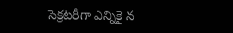సెక్రటరీగా ఎన్నికై న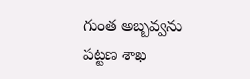గుంత అబ్బవ్వను పట్టణ శాఖ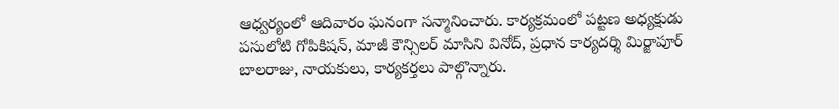ఆధ్వర్యంలో ఆదివారం ఘనంగా సన్మానించారు. కార్యక్రమంలో పట్టణ అధ్యక్షుడు పసులోటి గోపికిషన్, మాజీ కౌన్సిలర్ మాసిని వినోద్, ప్రధాన కార్యదర్శి మిర్జాపూర్ బాలరాజు, నాయకులు, కార్యకర్తలు పాల్గొన్నారు.